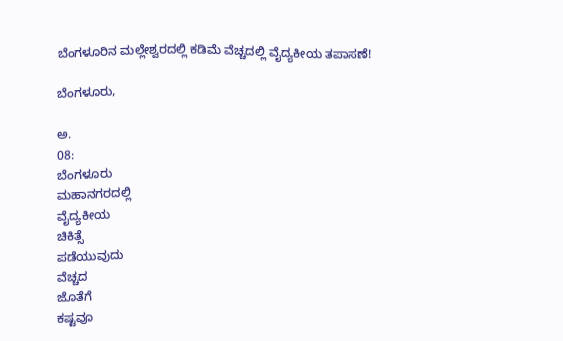ಬೆಂಗಳೂರಿನ ಮಲ್ಲೇಶ್ವರದಲ್ಲಿ ಕಡಿಮೆ ವೆಚ್ಚದಲ್ಲಿ ವೈದ್ಯಕೀಯ ತಪಾಸಣೆ!

ಬೆಂಗಳೂರು,

ಅ.
08:
ಬೆಂಗಳೂರು
ಮಹಾನಗರದಲ್ಲಿ
ವೈದ್ಯಕೀಯ
ಚಿಕಿತ್ಸೆ
ಪಡೆಯುವುದು
ವೆಚ್ಚದ
ಜೊತೆಗೆ
ಕಷ್ಟವೂ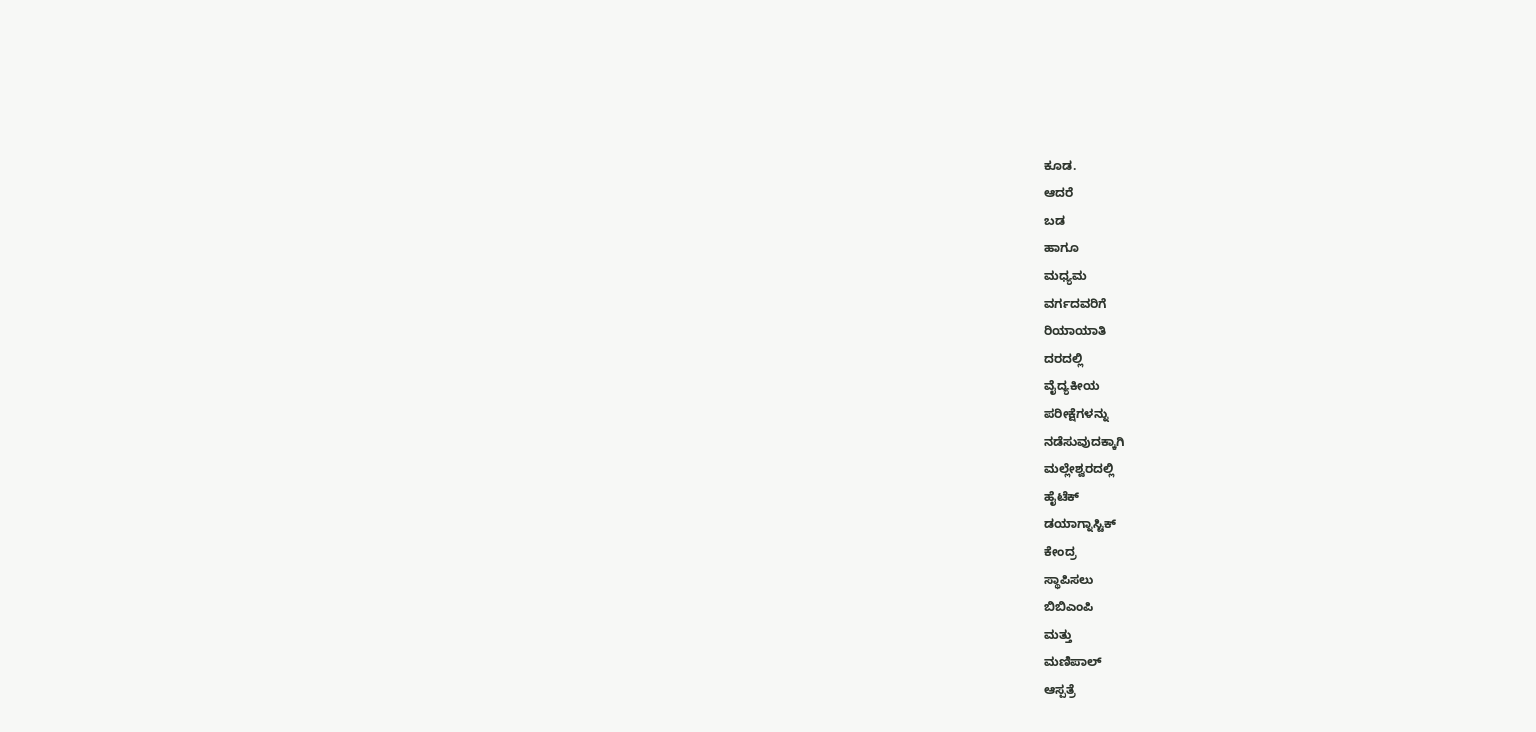ಕೂಡ.
ಆದರೆ
ಬಡ
ಹಾಗೂ
ಮಧ್ಯಮ
ವರ್ಗದವರಿಗೆ
ರಿಯಾಯಾತಿ
ದರದಲ್ಲಿ
ವೈದ್ಯಕೀಯ
ಪರೀಕ್ಷೆಗಳನ್ನು
ನಡೆಸುವುದಕ್ಕಾಗಿ
ಮಲ್ಲೇಶ್ವರದಲ್ಲಿ
ಹೈಟೆಕ್
ಡಯಾಗ್ನಾಸ್ಟಿಕ್
ಕೇಂದ್ರ
ಸ್ಥಾಪಿಸಲು
ಬಿಬಿಎಂಪಿ
ಮತ್ತು
ಮಣಿಪಾಲ್
ಆಸ್ಪತ್ರೆ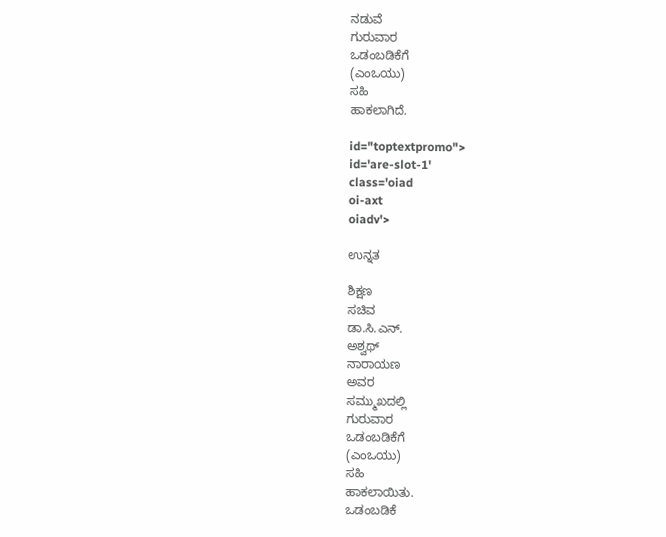ನಡುವೆ
ಗುರುವಾರ
ಒಡಂಬಡಿಕೆಗೆ
(ಎಂಒಯು)
ಸಹಿ‌
ಹಾಕಲಾಗಿದೆ.

id="toptextpromo">
id='are-slot-1'
class='oiad
oi-axt
oiadv'>

ಉನ್ನತ

ಶಿಕ್ಷಣ
ಸಚಿವ
ಡಾ.ಸಿ.ಎನ್.
ಅಶ್ವಥ್
ನಾರಾಯಣ
ಅವರ
ಸಮ್ಮುಖದಲ್ಲಿ
ಗುರುವಾರ
ಒಡಂಬಡಿಕೆಗೆ
(ಎಂಒಯು)
ಸಹಿ
ಹಾಕಲಾಯಿತು.
ಒಡಂಬಡಿಕೆ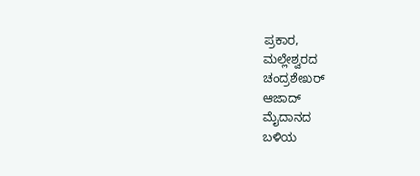ಪ್ರಕಾರ,
ಮಲ್ಲೇಶ್ವರದ
ಚಂದ್ರಶೇಖರ್
ಆಜಾದ್
ಮೈದಾನದ
ಬಳಿಯ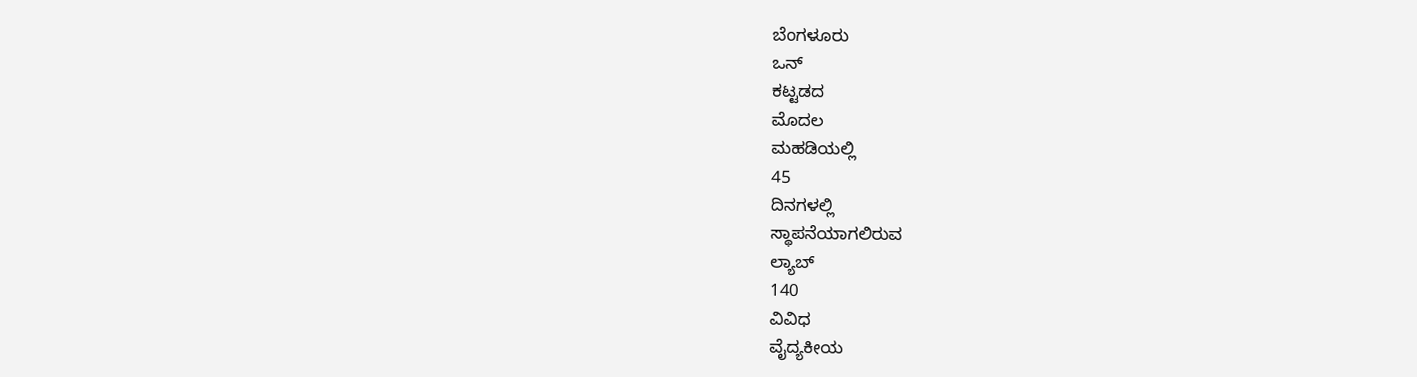ಬೆಂಗಳೂರು
ಒನ್
ಕಟ್ಟಡದ
ಮೊದಲ
ಮಹಡಿಯಲ್ಲಿ
45
ದಿನಗಳಲ್ಲಿ
ಸ್ಥಾಪನೆಯಾಗಲಿರುವ
ಲ್ಯಾಬ್
140
ವಿವಿಧ
ವೈದ್ಯಕೀಯ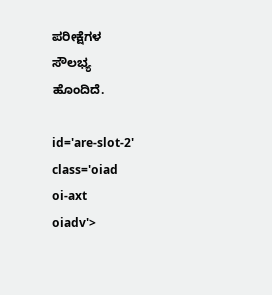ಪರೀಕ್ಷೆಗಳ
ಸೌಲಭ್ಯ
ಹೊಂದಿದೆ.

id='are-slot-2'
class='oiad
oi-axt
oiadv'>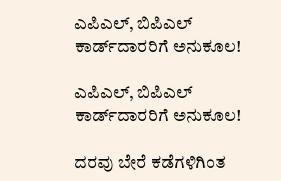ಎಪಿಎಲ್, ಬಿಪಿಎಲ್ ಕಾರ್ಡ್‌ದಾರರಿಗೆ ಅನುಕೂಲ!

ಎಪಿಎಲ್, ಬಿಪಿಎಲ್ ಕಾರ್ಡ್‌ದಾರರಿಗೆ ಅನುಕೂಲ!

ದರವು ಬೇರೆ ಕಡೆಗಳಿಗಿಂತ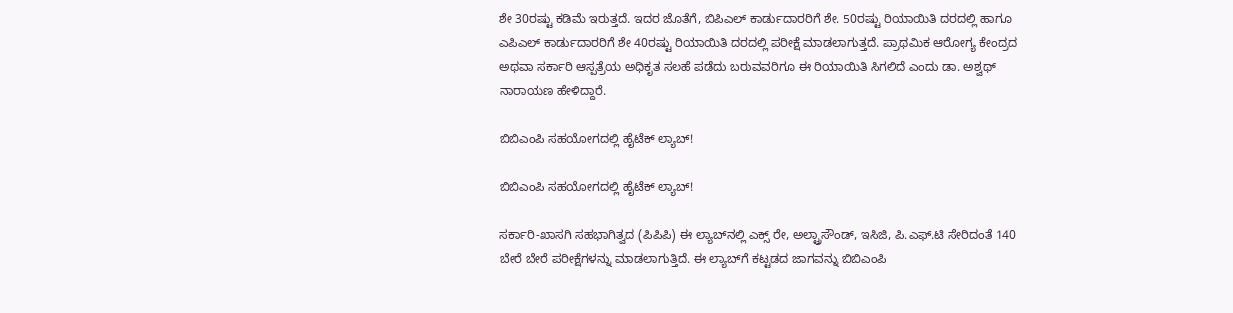ಶೇ 30ರಷ್ಟು ಕಡಿಮೆ ಇರುತ್ತದೆ. ಇದರ ಜೊತೆಗೆ, ಬಿಪಿಎಲ್ ಕಾರ್ಡುದಾರರಿಗೆ ಶೇ. 50ರಷ್ಟು ರಿಯಾಯಿತಿ ದರದಲ್ಲಿ ಹಾಗೂ ಎಪಿಎಲ್ ಕಾರ್ಡುದಾರರಿಗೆ ಶೇ 40ರಷ್ಟು ರಿಯಾಯಿತಿ ದರದಲ್ಲಿ ಪರೀಕ್ಷೆ ಮಾಡಲಾಗುತ್ತದೆ. ಪ್ರಾಥಮಿಕ ಆರೋಗ್ಯ ಕೇಂದ್ರದ ಅಥವಾ ಸರ್ಕಾರಿ ಆಸ್ಪತ್ರೆಯ ಅಧಿಕೃತ ಸಲಹೆ ಪಡೆದು ಬರುವವರಿಗೂ ಈ ರಿಯಾಯಿತಿ ಸಿಗಲಿದೆ ಎಂದು ಡಾ. ಅಶ್ವಥ್ ನಾರಾಯಣ ಹೇಳಿದ್ದಾರೆ.

ಬಿಬಿಎಂಪಿ ಸಹಯೋಗದಲ್ಲಿ ಹೈಟೆಕ್ ಲ್ಯಾಬ್!

ಬಿಬಿಎಂಪಿ ಸಹಯೋಗದಲ್ಲಿ ಹೈಟೆಕ್ ಲ್ಯಾಬ್!

ಸರ್ಕಾರಿ-ಖಾಸಗಿ ಸಹಭಾಗಿತ್ವದ (ಪಿಪಿಪಿ) ಈ ಲ್ಯಾಬ್‌ನಲ್ಲಿ ಎಕ್ಸ್ ರೇ, ಅಲ್ಟ್ರಾಸೌಂಡ್, ಇಸಿಜಿ, ಪಿ.ಎಫ್.ಟಿ ಸೇರಿದಂತೆ 140 ಬೇರೆ ಬೇರೆ ಪರೀಕ್ಷೆಗಳನ್ನು ಮಾಡಲಾಗುತ್ತಿದೆ. ಈ ಲ್ಯಾಬ್‌ಗೆ ಕಟ್ಟಡದ ಜಾಗವನ್ನು ಬಿಬಿಎಂಪಿ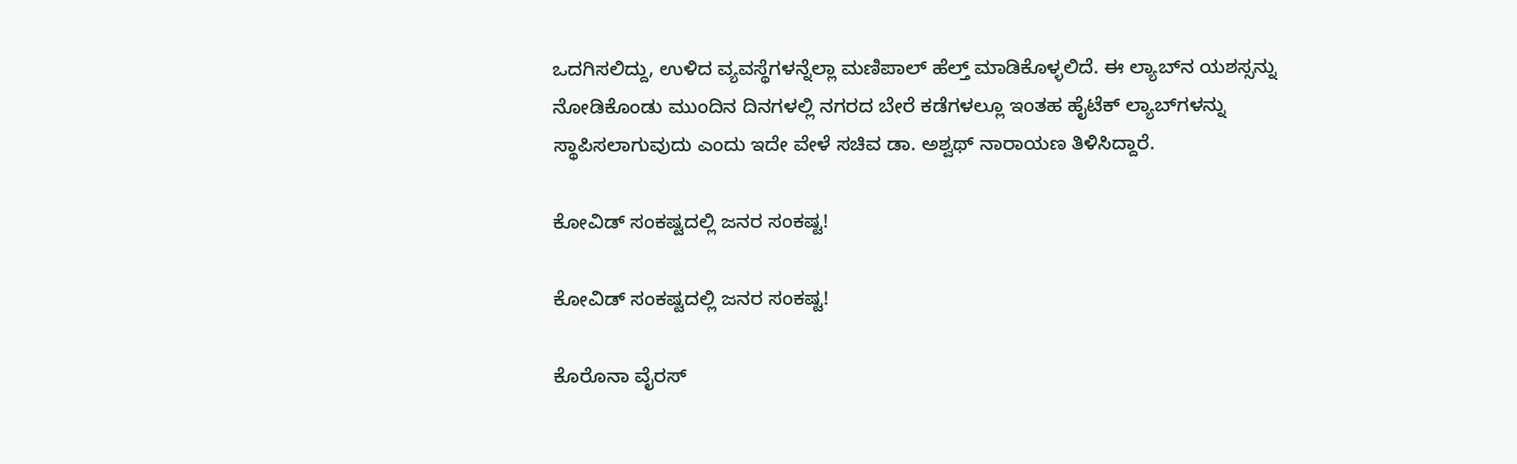ಒದಗಿಸಲಿದ್ದು, ಉಳಿದ ವ್ಯವಸ್ಥೆಗಳನ್ನೆಲ್ಲಾ ಮಣಿಪಾಲ್ ಹೆಲ್ತ್ ಮಾಡಿಕೊಳ್ಳಲಿದೆ. ಈ ಲ್ಯಾಬ್‌ನ ಯಶಸ್ಸನ್ನು ನೋಡಿಕೊಂಡು ಮುಂದಿನ ದಿನಗಳಲ್ಲಿ ನಗರದ ಬೇರೆ ಕಡೆಗಳಲ್ಲೂ ಇಂತಹ ಹೈಟೆಕ್ ಲ್ಯಾಬ್‌ಗಳನ್ನು ಸ್ಥಾಪಿಸಲಾಗುವುದು ಎಂದು ಇದೇ ವೇಳೆ ಸಚಿವ ಡಾ. ಅಶ್ವಥ್ ನಾರಾಯಣ ತಿಳಿಸಿದ್ದಾರೆ.

ಕೋವಿಡ್ ಸಂಕಷ್ಟದಲ್ಲಿ ಜನರ ಸಂಕಷ್ಟ!

ಕೋವಿಡ್ ಸಂಕಷ್ಟದಲ್ಲಿ ಜನರ ಸಂಕಷ್ಟ!

ಕೊರೊನಾ ವೈರಸ್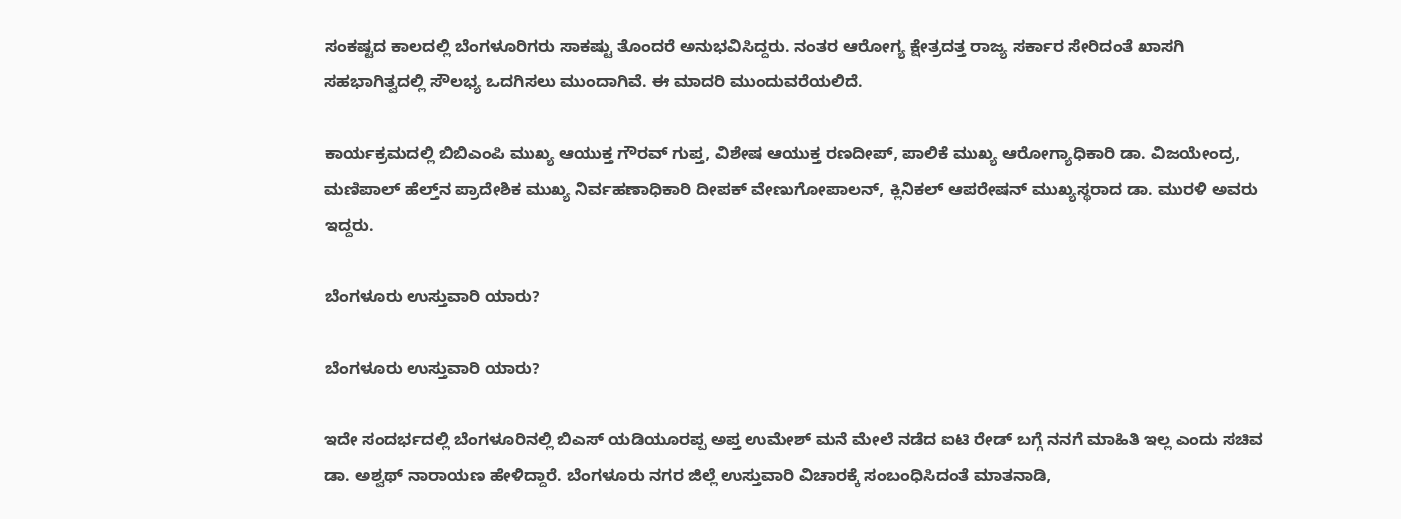ಸಂಕಷ್ಟದ ಕಾಲದಲ್ಲಿ ಬೆಂಗಳೂರಿಗರು ಸಾಕಷ್ಟು ತೊಂದರೆ ಅನುಭವಿಸಿದ್ದರು. ನಂತರ ಆರೋಗ್ಯ ಕ್ಷೇತ್ರದತ್ತ ರಾಜ್ಯ ಸರ್ಕಾರ ಸೇರಿದಂತೆ ಖಾಸಗಿ ಸಹಭಾಗಿತ್ವದಲ್ಲಿ ಸೌಲಭ್ಯ ಒದಗಿಸಲು ಮುಂದಾಗಿವೆ. ಈ ಮಾದರಿ ಮುಂದುವರೆಯಲಿದೆ.

ಕಾರ್ಯಕ್ರಮದಲ್ಲಿ ಬಿಬಿಎಂಪಿ ಮುಖ್ಯ ಆಯುಕ್ತ ಗೌರವ್ ಗುಪ್ತ, ವಿಶೇಷ ಆಯುಕ್ತ ರಣದೀಪ್, ಪಾಲಿಕೆ ಮುಖ್ಯ ಆರೋಗ್ಯಾಧಿಕಾರಿ ಡಾ. ವಿಜಯೇಂದ್ರ, ಮಣಿಪಾಲ್ ಹೆಲ್ತ್‌ನ ಪ್ರಾದೇಶಿಕ ಮುಖ್ಯ ನಿರ್ವಹಣಾಧಿಕಾರಿ ದೀಪಕ್ ವೇಣುಗೋಪಾಲನ್, ಕ್ಲಿನಿಕಲ್ ಆಪರೇಷನ್ ಮುಖ್ಯಸ್ಥರಾದ ಡಾ. ಮುರಳಿ ಅವರು ಇದ್ದರು.

ಬೆಂಗಳೂರು ಉಸ್ತುವಾರಿ ಯಾರು?

ಬೆಂಗಳೂರು ಉಸ್ತುವಾರಿ ಯಾರು?

ಇದೇ ಸಂದರ್ಭದಲ್ಲಿ ಬೆಂಗಳೂರಿನಲ್ಲಿ ಬಿಎಸ್ ಯಡಿಯೂರಪ್ಪ ಅಪ್ತ ಉಮೇಶ್ ಮನೆ ಮೇಲೆ ನಡೆದ ಐಟಿ ರೇಡ್ ಬಗ್ಗೆ ನನಗೆ ಮಾಹಿತಿ ಇಲ್ಲ ಎಂದು ಸಚಿವ ಡಾ. ಅಶ್ವಥ್ ನಾರಾಯಣ ಹೇಳಿದ್ದಾರೆ. ಬೆಂಗಳೂರು ನಗರ ಜಿಲ್ಲೆ ಉಸ್ತುವಾರಿ ವಿಚಾರಕ್ಕೆ ಸಂಬಂಧಿಸಿದಂತೆ ಮಾತನಾಡಿ,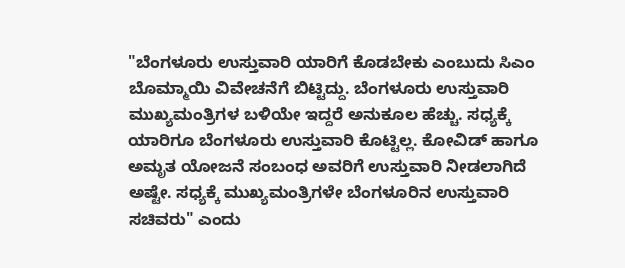"ಬೆಂಗಳೂರು ಉಸ್ತುವಾರಿ ಯಾರಿಗೆ ಕೊಡಬೇಕು ಎಂಬುದು ಸಿಎಂ ಬೊಮ್ಮಾಯಿ ವಿವೇಚನೆಗೆ ಬಿಟ್ಟಿದ್ದು. ಬೆಂಗಳೂರು ಉಸ್ತುವಾರಿ ಮುಖ್ಯಮಂತ್ರಿಗಳ ಬಳಿಯೇ ಇದ್ದರೆ ಅನುಕೂಲ ಹೆಚ್ಚು. ಸಧ್ಯಕ್ಕೆ ಯಾರಿಗೂ ಬೆಂಗಳೂರು ಉಸ್ತುವಾರಿ ಕೊಟ್ಟಿಲ್ಲ. ಕೋವಿಡ್ ಹಾಗೂ ಅಮೃತ ಯೋಜನೆ ಸಂಬಂಧ ಅವರಿಗೆ ಉಸ್ತುವಾರಿ ನೀಡಲಾಗಿದೆ ಅಷ್ಟೇ. ಸಧ್ಯಕ್ಕೆ ಮುಖ್ಯಮಂತ್ರಿಗಳೇ ಬೆಂಗಳೂರಿನ ಉಸ್ತುವಾರಿ ಸಚಿವರು‌" ಎಂದು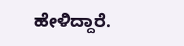ಹೇಳಿದ್ದಾರೆ.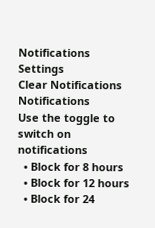Notifications
Settings
Clear Notifications
Notifications
Use the toggle to switch on notifications
  • Block for 8 hours
  • Block for 12 hours
  • Block for 24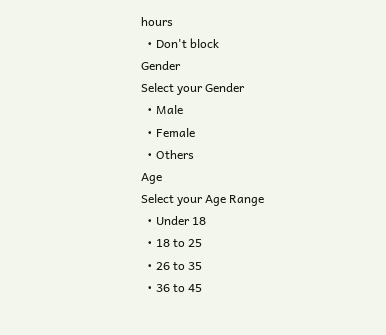hours
  • Don't block
Gender
Select your Gender
  • Male
  • Female
  • Others
Age
Select your Age Range
  • Under 18
  • 18 to 25
  • 26 to 35
  • 36 to 45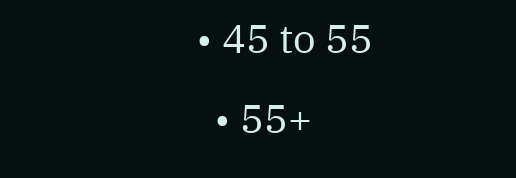• 45 to 55
  • 55+